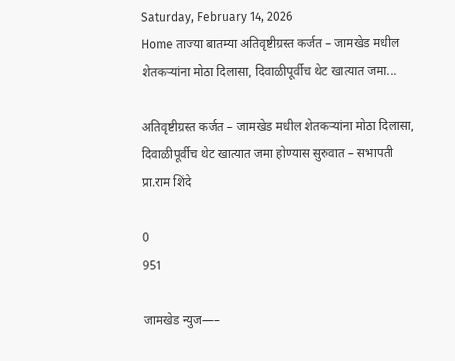Saturday, February 14, 2026
Home ताज्या बातम्या अतिवृष्टीग्रस्त कर्जत – जामखेड मधील शेतकऱ्यांना मोठा दिलासा, दिवाळीपूर्वीच थेट खात्यात जमा...

अतिवृष्टीग्रस्त कर्जत – जामखेड मधील शेतकऱ्यांना मोठा दिलासा, दिवाळीपूर्वीच थेट खात्यात जमा होण्यास सुरुवात – सभापती प्रा.राम शिंदे

0
951

जामखेड न्युज—–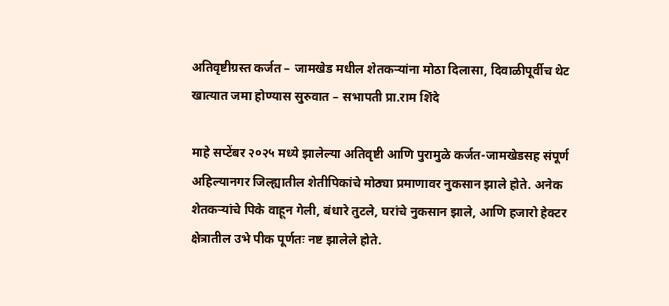अतिवृष्टीग्रस्त कर्जत – जामखेड मधील शेतकऱ्यांना मोठा दिलासा, दिवाळीपूर्वीच थेट खात्यात जमा होण्यास सुरुवात – सभापती प्रा.राम शिंदे

माहे सप्टेंबर २०२५ मध्ये झालेल्या अतिवृष्टी आणि पुरामुळे कर्जत-जामखेडसह संपूर्ण अहिल्यानगर जिल्ह्यातील शेतीपिकांचे मोठ्या प्रमाणावर नुकसान झाले होते. अनेक शेतकऱ्यांचे पिके वाहून गेली, बंधारे तुटले, घरांचे नुकसान झाले, आणि हजारो हेक्टर क्षेत्रातील उभे पीक पूर्णतः नष्ट झालेले होते.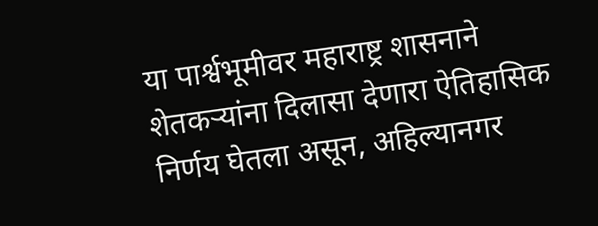या पार्श्वभूमीवर महाराष्ट्र शासनाने शेतकऱ्यांना दिलासा देणारा ऐतिहासिक निर्णय घेतला असून, अहिल्यानगर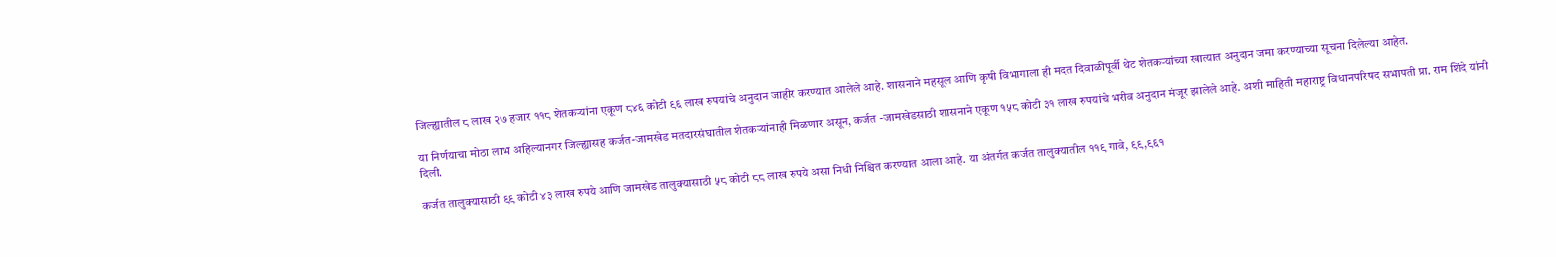जिल्ह्यातील ८ लाख २७ हजार ११८ शेतकऱ्यांना एकूण ८४६ कोटी ९६ लाख रुपयांचे अनुदान जाहीर करण्यात आलेले आहे. शासनाने महसूल आणि कृषी विभागाला ही मदत दिवाळीपूर्वी थेट शेतकऱ्यांच्या खात्यात अनुदान जमा करण्याच्या सूचना दिलेल्या आहेत.

या निर्णयाचा मोठा लाभ अहिल्यानगर जिल्ह्यासह कर्जत-जामखेड मतदारसंघातील शेतकऱ्यांनाही मिळणार असून, कर्जत -जामखेडसाठी शासनाने एकूण १५८ कोटी ३१ लाख रुपयांचे भरीव अनुदान मंजूर झालेले आहे. अशी माहिती महाराष्ट्र विधानपरिषद सभापती प्रा. राम शिंदे यांनी दिली.

कर्जत तालुक्यासाठी ९९ कोटी ४३ लाख रुपये आणि जामखेड तालुक्यासाठी ५८ कोटी ८८ लाख रुपये असा निधी निश्चित करण्यात आला आहे. या अंतर्गत कर्जत तालुक्यातील ११९ गावे, ९९,९६१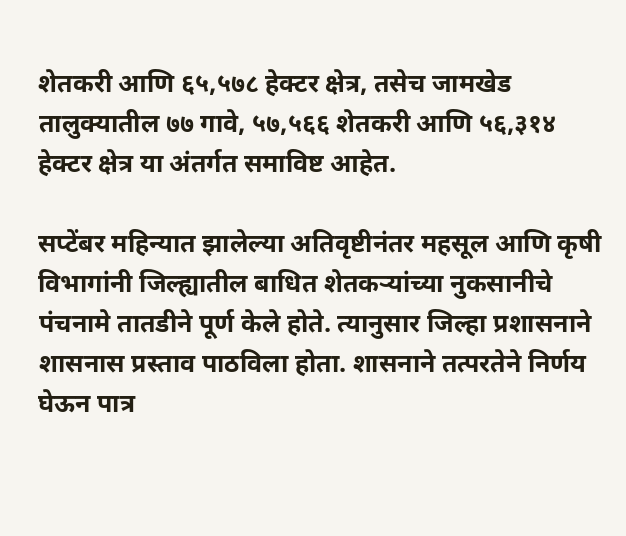शेतकरी आणि ६५,५७८ हेक्टर क्षेत्र, तसेच जामखेड तालुक्यातील ७७ गावे, ५७,५६६ शेतकरी आणि ५६,३१४ हेक्टर क्षेत्र या अंतर्गत समाविष्ट आहेत.

सप्टेंबर महिन्यात झालेल्या अतिवृष्टीनंतर महसूल आणि कृषी विभागांनी जिल्ह्यातील बाधित शेतकऱ्यांच्या नुकसानीचे पंचनामे तातडीने पूर्ण केले होते. त्यानुसार जिल्हा प्रशासनाने शासनास प्रस्ताव पाठविला होता. शासनाने तत्परतेने निर्णय घेऊन पात्र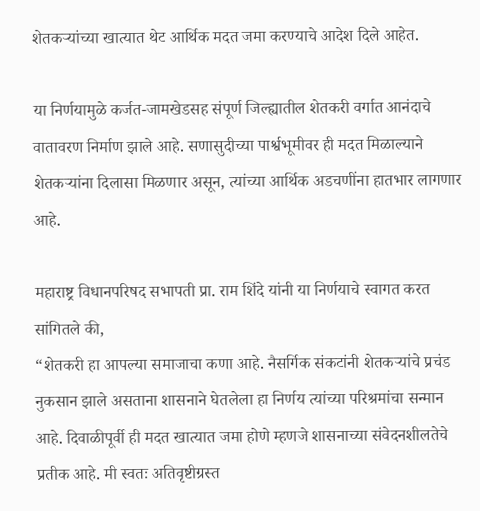शेतकऱ्यांच्या खात्यात थेट आर्थिक मदत जमा करण्याचे आदेश दिले आहेत.

या निर्णयामुळे कर्जत-जामखेडसह संपूर्ण जिल्ह्यातील शेतकरी वर्गात आनंदाचे वातावरण निर्माण झाले आहे. सणासुदीच्या पार्श्वभूमीवर ही मदत मिळाल्याने शेतकऱ्यांना दिलासा मिळणार असून, त्यांच्या आर्थिक अडचणींना हातभार लागणार आहे.

महाराष्ट्र विधानपरिषद सभापती प्रा. राम शिंदे यांनी या निर्णयाचे स्वागत करत सांगितले की,
“शेतकरी हा आपल्या समाजाचा कणा आहे. नैसर्गिक संकटांनी शेतकऱ्यांचे प्रचंड नुकसान झाले असताना शासनाने घेतलेला हा निर्णय त्यांच्या परिश्रमांचा सन्मान आहे. दिवाळीपूर्वी ही मदत खात्यात जमा होणे म्हणजे शासनाच्या संवेदनशीलतेचे प्रतीक आहे. मी स्वतः अतिवृष्टीग्रस्त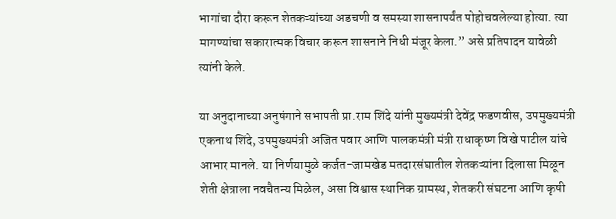भागांचा दौरा करून शेतकऱ्यांच्या अडचणी व समस्या शासनापर्यंत पोहोचवलेल्या होत्या. त्या मागण्यांचा सकारात्मक विचार करून शासनाने निधी मंजूर केला.” असे प्रतिपादन यावेळी त्यांनी केले.

या अनुदानाच्या अनुषंगाने सभापती प्रा.राम शिंदे यांनी मुख्यमंत्री देवेंद्र फडणवीस, उपमुख्यमंत्री एकनाथ शिंदे, उपमुख्यमंत्री अजित पवार आणि पालकमंत्री मंत्री राधाकृष्ण विखे पाटील यांचे आभार मानले. या निर्णयामुळे कर्जत-जामखेड मतदारसंघातील शेतकऱ्यांना दिलासा मिळून शेती क्षेत्राला नवचैतन्य मिळेल, असा विश्वास स्थानिक ग्रामस्थ, शेतकरी संघटना आणि कृषी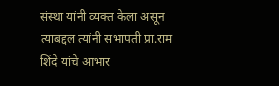संस्था यांनी व्यक्त केला असून त्याबद्दल त्यांनी सभापती प्रा.राम शिंदे यांचे आभार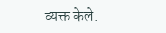व्यक्त केले.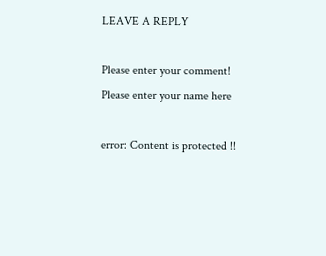LEAVE A REPLY

Please enter your comment!
Please enter your name here

error: Content is protected !!